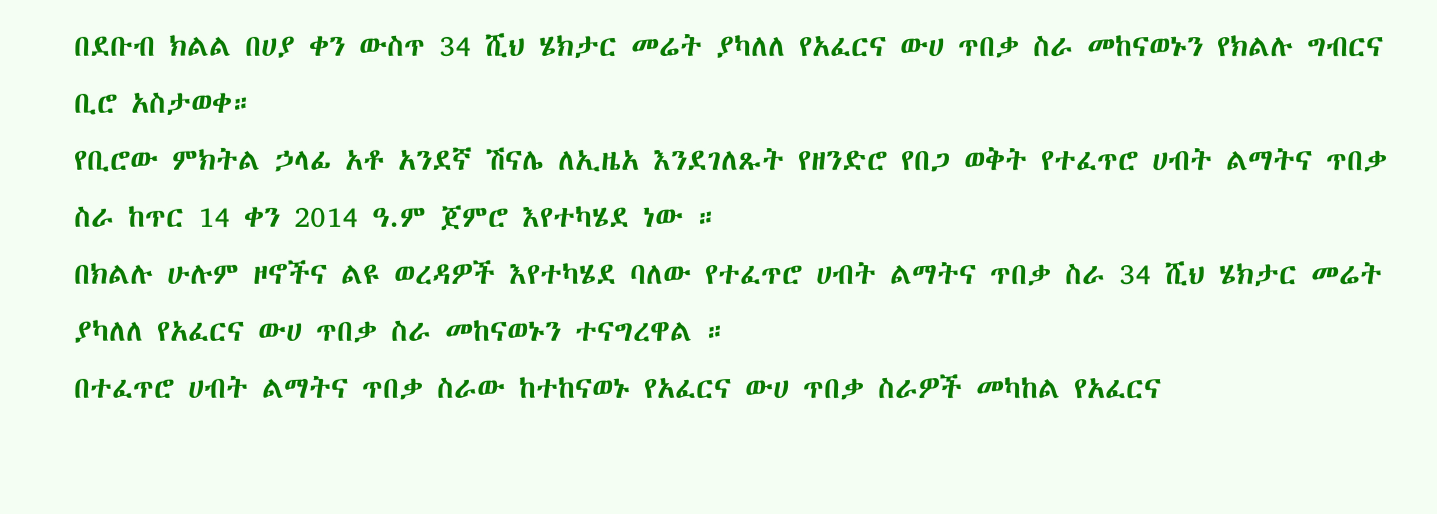በደቡብ ክልል በሀያ ቀን ውስጥ 34 ሺህ ሄክታር መሬት ያካለለ የአፈርና ውሀ ጥበቃ ስራ መከናወኑን የክልሉ ግብርና ቢሮ አስታወቀ።
የቢሮው ምክትል ኃላፊ አቶ አንደኛ ሽናሌ ለኢዜአ እንደገለጹት የዘንድሮ የበጋ ወቅት የተፈጥሮ ሀብት ልማትና ጥበቃ ስራ ከጥር 14 ቀን 2014 ዓ.ም ጀምሮ እየተካሄደ ነው ።
በክልሉ ሁሉም ዞኖችና ልዩ ወረዳዎች እየተካሄደ ባለው የተፈጥሮ ሀብት ልማትና ጥበቃ ስራ 34 ሺህ ሄክታር መሬት ያካለለ የአፈርና ውሀ ጥበቃ ስራ መከናወኑን ተናግረዋል ።
በተፈጥሮ ሀብት ልማትና ጥበቃ ስራው ከተከናወኑ የአፈርና ውሀ ጥበቃ ስራዎች መካከል የአፈርና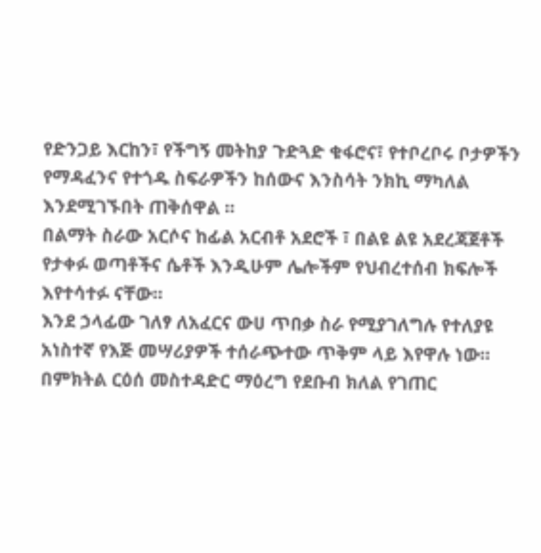የድንጋይ እርከን፣ የችግኝ መትከያ ጉድጓድ ቁፋሮና፣ የተቦረቦሩ ቦታዎችን የማዳፈንና የተጎዱ ስፍራዎችን ከሰውና እንስሳት ንክኪ ማካለል እንደሚገኙበት ጠቅሰዋል ።
በልማት ስራው አርሶና ከፊል አርብቶ አደሮች ፣ በልዩ ልዩ አደረጃጀቶች የታቀፉ ወጣቶችና ሴቶች እንዲሁም ሌሎችም የህብረተሰብ ክፍሎች እየተሳተፉ ናቸው።
እንደ ኃላፊው ገለፃ ለአፈርና ውሀ ጥበቃ ስራ የሚያገለግሉ የተለያዩ አነስተኛ የእጅ መሣሪያዎች ተሰራጭተው ጥቅም ላይ እየዋሉ ነው።
በምክትል ርዕሰ መስተዳድር ማዕረግ የደቡብ ክለል የገጠር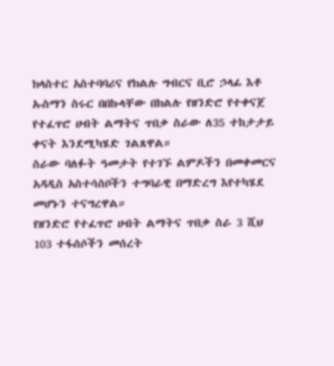ክላስተር አስተባባሪና የክልሉ ግብርና ቢሮ ኃላፊ እቶ ኡስማን ስሩር በበኩላቸው በክልሉ የዘንድሮ የተቀናጀ የተፈጥሮ ሀብት ልማትና ጥበቃ ስራው ለ35 ተከታታይ ቀናት እንደሚካሄድ ገልጸዋል።
ስራው ባለፉት ዓመታት የተገኙ ልምዶችን በመቀመርና አዳዲስ አስተሳስቦችን ተግባራዊ በማድረግ እየተካሄደ መሆኑን ተናግረዋል።
የዘንድሮ የተፈጥሮ ሀብት ልማትና ጥበቃ ስራ 3 ሺህ 103 ተፋሰሶችን መሰረት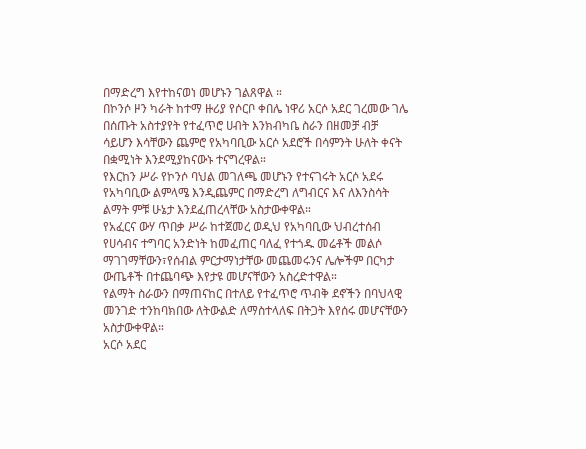በማድረግ እየተከናወነ መሆኑን ገልጸዋል ።
በኮንሶ ዞን ካራት ከተማ ዙሪያ የሶርቦ ቀበሌ ነዋሪ አርሶ አደር ገረመው ገሌ በሰጡት አስተያየት የተፈጥሮ ሀብት እንክብካቤ ስራን በዘመቻ ብቻ ሳይሆን እሳቸውን ጨምሮ የአካባቢው አርሶ አደሮች በሳምንት ሁለት ቀናት በቋሚነት እንደሚያከናውኑ ተናግረዋል።
የእርከን ሥራ የኮንሶ ባህል መገለጫ መሆኑን የተናገሩት አርሶ አደሩ የአካባቢው ልምላሜ እንዲጨምር በማድረግ ለግብርና እና ለእንስሳት ልማት ምቹ ሁኔታ እንደፈጠረላቸው አስታውቀዋል።
የአፈርና ውሃ ጥበቃ ሥራ ከተጀመረ ወዲህ የአካባቢው ህብረተሰብ የሀሳብና ተግባር አንድነት ከመፈጠር ባለፈ የተጎዱ መሬቶች መልሶ ማገገማቸውን፣የሰብል ምርታማነታቸው መጨመሩንና ሌሎችም በርካታ ውጤቶች በተጨባጭ እየታዩ መሆናቸውን አስረድተዋል።
የልማት ስራውን በማጠናከር በተለይ የተፈጥሮ ጥብቅ ደኖችን በባህላዊ መንገድ ተንከባክበው ለትውልድ ለማስተላለፍ በትጋት እየሰሩ መሆናቸውን አስታውቀዋል።
አርሶ አደር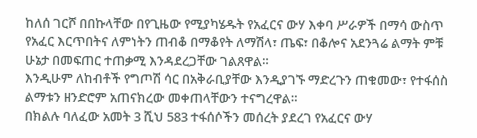ከለሰ ገርሾ በበኩላቸው በየጊዜው የሚያካሄዱት የአፈርና ውሃ እቀባ ሥራዎች በማሳ ውስጥ የአፈር እርጥበትና ለምነትን ጠብቆ በማቆየት ለማሽላ፣ ጤፍ፣ በቆሎና አደንጓሬ ልማት ምቹ ሁኔታ በመፍጠር ተጠቃሚ እንዳደረጋቸው ገልጸዋል።
እንዲሁም ለከብቶች የግጦሽ ሳር በአቅራቢያቸው እንዲያገኙ ማድረጉን ጠቁመው፣ የተፋሰስ ልማቱን ዘንድሮም አጠናክረው መቀጠላቸውን ተናግረዋል።
በክልሉ ባለፈው አመት 3 ሺህ 583 ተፋሰሶችን መሰረት ያደረገ የአፈርና ውሃ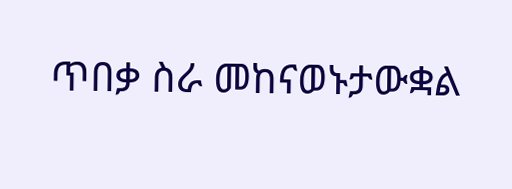ጥበቃ ስራ መከናወኑታውቋል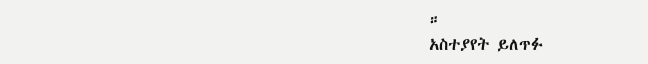።
አስተያየት ይለጥፉ